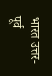भारत उत्तर-पूर्व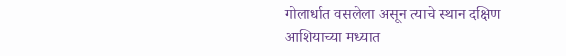गोलार्धात वसलेला असून त्याचे स्थान दक्षिण आशियाच्या मध्यात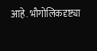आहे. भौगोलिकदृष्ट्या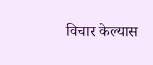विचार केल्यास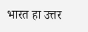भारत हा उत्तर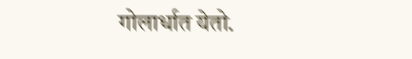गोलार्धात येतो.